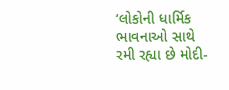‘લોકોની ધાર્મિક ભાવનાઓ સાથે રમી રહ્યા છે મોદી-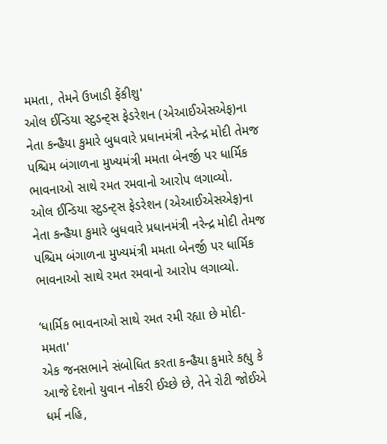મમતા, તેમને ઉખાડી ફેંકીશુ'
ઓલ ઈન્ડિયા સ્ટુડન્ટ્સ ફેડરેશન (એઆઈએસએફ)ના નેતા કન્હૈયા કુમારે બુધવારે પ્રધાનમંત્રી નરેન્દ્ર મોદી તેમજ પશ્ચિમ બંગાળના મુખ્યમંત્રી મમતા બેનર્જી પર ધાર્મિક ભાવનાઓ સાથે રમત રમવાનો આરોપ લગાવ્યો.
ઓલ ઈન્ડિયા સ્ટુડન્ટ્સ ફેડરેશન (એઆઈએસએફ)ના નેતા કન્હૈયા કુમારે બુધવારે પ્રધાનમંત્રી નરેન્દ્ર મોદી તેમજ પશ્ચિમ બંગાળના મુખ્યમંત્રી મમતા બેનર્જી પર ધાર્મિક ભાવનાઓ સાથે રમત રમવાનો આરોપ લગાવ્યો.

‘ધાર્મિક ભાવનાઓ સાથે રમત રમી રહ્યા છે મોદી-મમતા'
એક જનસભાને સંબોધિત કરતા કન્હૈયા કુમારે કહ્યુ કે આજે દેશનો યુવાન નોકરી ઈચ્છે છે, તેને રોટી જોઈએ ધર્મ નહિ,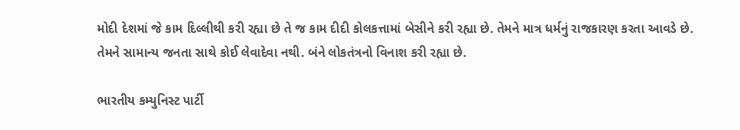મોદી દેશમાં જે કામ દિલ્લીથી કરી રહ્યા છે તે જ કામ દીદી કોલકત્તામાં બેસીને કરી રહ્યા છે. તેમને માત્ર ધર્મનું રાજકારણ કરતા આવડે છે. તેમને સામાન્ય જનતા સાથે કોઈ લેવાદેવા નથી. બંને લોકતંત્રનો વિનાશ કરી રહ્યા છે.

ભારતીય કમ્યુનિસ્ટ પાર્ટી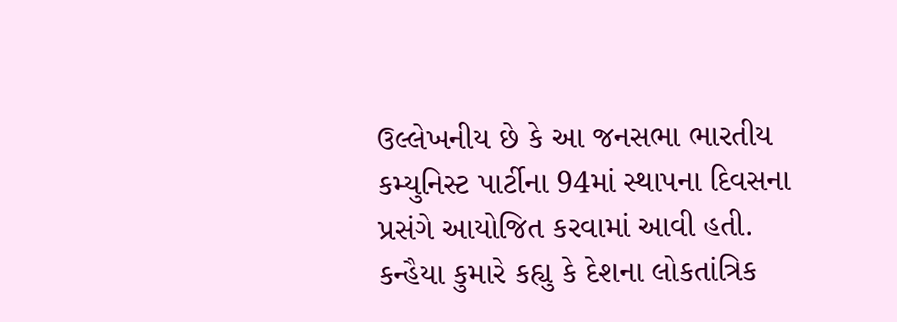ઉલ્લેખનીય છે કે આ જનસભા ભારતીય કમ્યુનિસ્ટ પાર્ટીના 94માં સ્થાપના દિવસના પ્રસંગે આયોજિત કરવામાં આવી હતી. કન્હૈયા કુમારે કહ્યુ કે દેશના લોકતાંત્રિક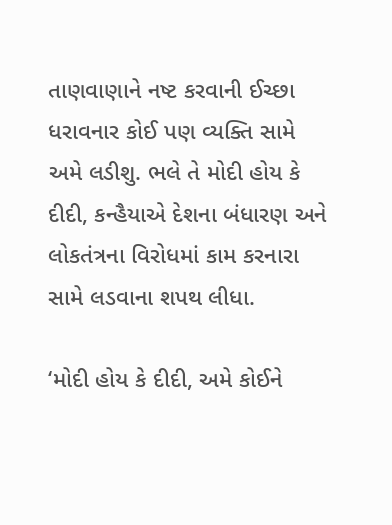તાણવાણાને નષ્ટ કરવાની ઈચ્છા ધરાવનાર કોઈ પણ વ્યક્તિ સામે અમે લડીશુ. ભલે તે મોદી હોય કે દીદી, કન્હૈયાએ દેશના બંધારણ અને લોકતંત્રના વિરોધમાં કામ કરનારા સામે લડવાના શપથ લીધા.

‘મોદી હોય કે દીદી, અમે કોઈને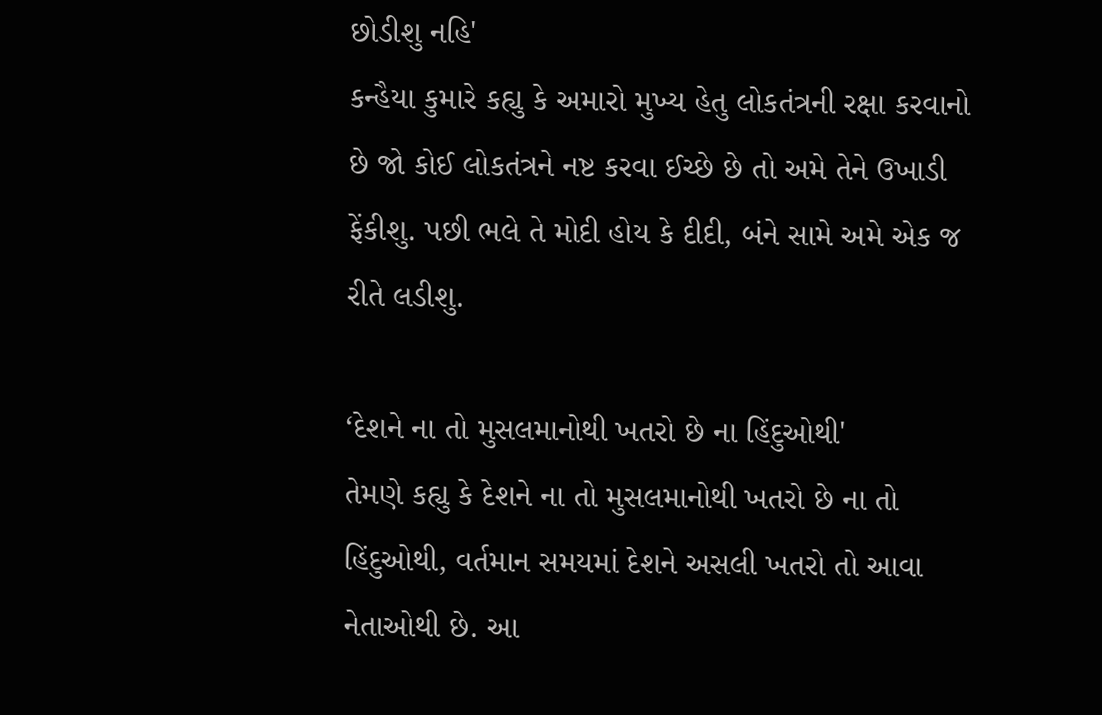છોડીશુ નહિ'
કન્હૈયા કુમારે કહ્યુ કે અમારો મુખ્ય હેતુ લોકતંત્રની રક્ષા કરવાનો છે જો કોઈ લોકતંત્રને નષ્ટ કરવા ઈચ્છે છે તો અમે તેને ઉખાડી ફેંકીશુ. પછી ભલે તે મોદી હોય કે દીદી, બંને સામે અમે એક જ રીતે લડીશુ.

‘દેશને ના તો મુસલમાનોથી ખતરો છે ના હિંદુઓથી'
તેમણે કહ્યુ કે દેશને ના તો મુસલમાનોથી ખતરો છે ના તો હિંદુઓથી, વર્તમાન સમયમાં દેશને અસલી ખતરો તો આવા નેતાઓથી છે. આ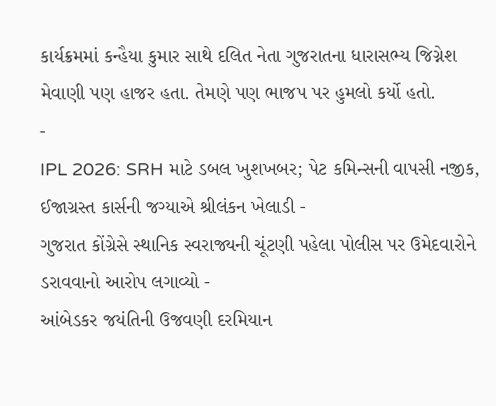કાર્યક્રમમાં કન્હૈયા કુમાર સાથે દલિત નેતા ગુજરાતના ધારાસભ્ય જિગ્નેશ મેવાણી પણ હાજર હતા. તેમણે પણ ભાજપ પર હુમલો કર્યો હતો.
-
IPL 2026: SRH માટે ડબલ ખુશખબર; પેટ કમિન્સની વાપસી નજીક, ઈજાગ્રસ્ત કાર્સની જગ્યાએ શ્રીલંકન ખેલાડી -
ગુજરાત કોંગ્રેસે સ્થાનિક સ્વરાજ્યની ચૂંટણી પહેલા પોલીસ પર ઉમેદવારોને ડરાવવાનો આરોપ લગાવ્યો -
આંબેડકર જયંતિની ઉજવણી દરમિયાન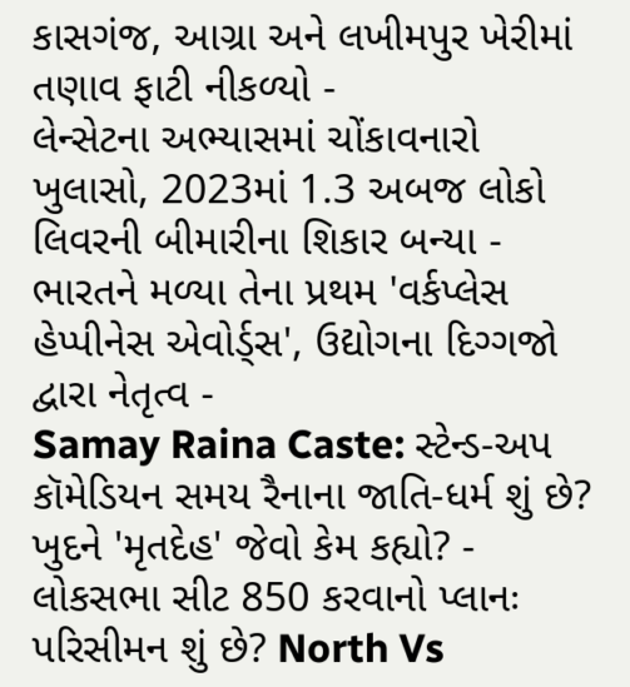કાસગંજ, આગ્રા અને લખીમપુર ખેરીમાં તણાવ ફાટી નીકળ્યો -
લેન્સેટના અભ્યાસમાં ચોંકાવનારો ખુલાસો, 2023માં 1.3 અબજ લોકો લિવરની બીમારીના શિકાર બન્યા -
ભારતને મળ્યા તેના પ્રથમ 'વર્કપ્લેસ હેપ્પીનેસ એવોર્ડ્સ', ઉદ્યોગના દિગ્ગજો દ્વારા નેતૃત્વ -
Samay Raina Caste: સ્ટેન્ડ-અપ કૉમેડિયન સમય રૈનાના જાતિ-ધર્મ શું છે? ખુદને 'મૃતદેહ' જેવો કેમ કહ્યો? -
લોકસભા સીટ 850 કરવાનો પ્લાનઃ પરિસીમન શું છે? North Vs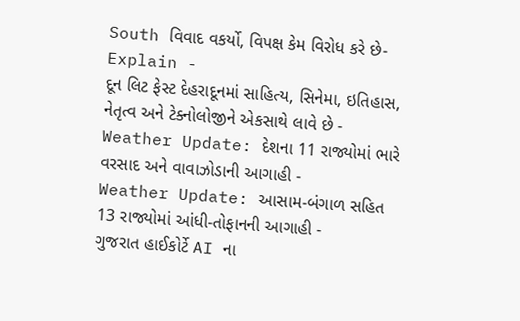South વિવાદ વકર્યો, વિપક્ષ કેમ વિરોધ કરે છે- Explain -
દૂન લિટ ફેસ્ટ દેહરાદૂનમાં સાહિત્ય, સિનેમા, ઇતિહાસ, નેતૃત્વ અને ટેક્નોલોજીને એકસાથે લાવે છે -
Weather Update: દેશના 11 રાજ્યોમાં ભારે વરસાદ અને વાવાઝોડાની આગાહી -
Weather Update: આસામ-બંગાળ સહિત 13 રાજ્યોમાં આંધી-તોફાનની આગાહી -
ગુજરાત હાઈકોર્ટે AI ના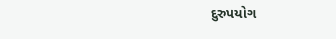દુરુપયોગ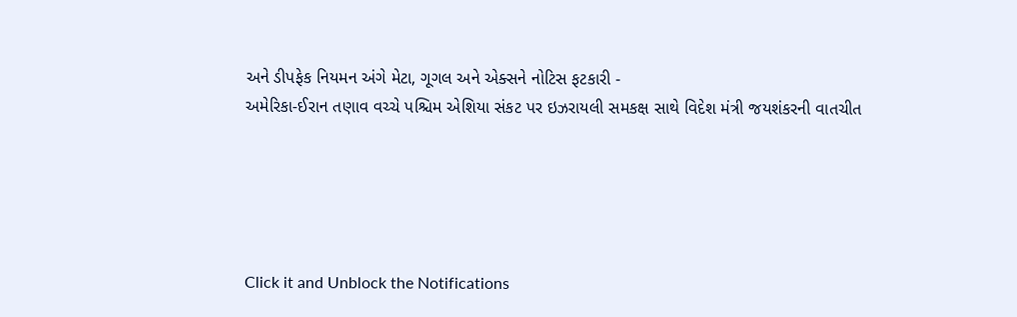અને ડીપફેક નિયમન અંગે મેટા, ગૂગલ અને એક્સને નોટિસ ફટકારી -
અમેરિકા-ઈરાન તણાવ વચ્ચે પશ્ચિમ એશિયા સંકટ પર ઇઝરાયલી સમકક્ષ સાથે વિદેશ મંત્રી જયશંકરની વાતચીત





Click it and Unblock the Notifications